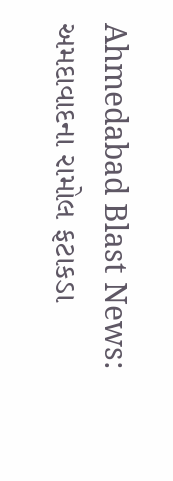Ahmedabad Blast News: અમદાવાદના રામોલ ફટાકડા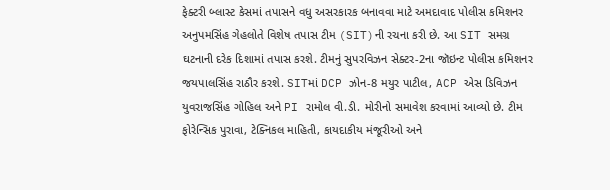ફેક્ટરી બ્લાસ્ટ કેસમાં તપાસને વધુ અસરકારક બનાવવા માટે અમદાવાદ પોલીસ કમિશનર અનુપમસિંહ ગેહલોતે વિશેષ તપાસ ટીમ (SIT)ની રચના કરી છે. આ SIT સમગ્ર ઘટનાની દરેક દિશામાં તપાસ કરશે. ટીમનું સુપરવિઝન સેક્ટર-2ના જૉઇન્ટ પોલીસ કમિશનર જયપાલસિંહ રાઠૌર કરશે. SITમાં DCP ઝોન-8 મયુર પાટીલ, ACP એસ ડિવિઝન યુવરાજસિંહ ગોહિલ અને PI રામોલ વી.ડી. મોરીનો સમાવેશ કરવામાં આવ્યો છે. ટીમ ફોરેન્સિક પુરાવા, ટેક્નિકલ માહિતી, કાયદાકીય મંજૂરીઓ અને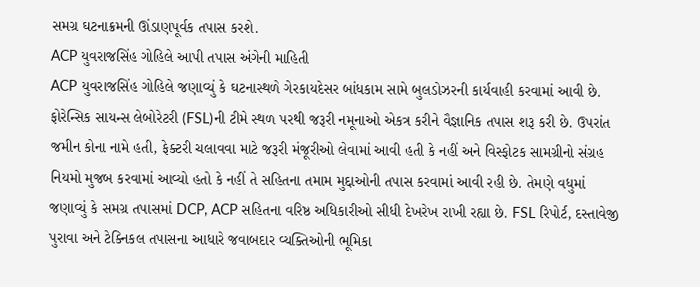સમગ્ર ઘટનાક્રમની ઊંડાણપૂર્વક તપાસ કરશે.
ACP યુવરાજસિંહ ગોહિલે આપી તપાસ અંગેની માહિતી
ACP યુવરાજસિંહ ગોહિલે જણાવ્યું કે ઘટનાસ્થળે ગેરકાયદેસર બાંધકામ સામે બુલડોઝરની કાર્યવાહી કરવામાં આવી છે. ફોરેન્સિક સાયન્સ લેબોરેટરી (FSL)ની ટીમે સ્થળ પરથી જરૂરી નમૂનાઓ એકત્ર કરીને વૈજ્ઞાનિક તપાસ શરૂ કરી છે. ઉપરાંત જમીન કોના નામે હતી, ફેક્ટરી ચલાવવા માટે જરૂરી મંજૂરીઓ લેવામાં આવી હતી કે નહીં અને વિસ્ફોટક સામગ્રીનો સંગ્રહ નિયમો મુજબ કરવામાં આવ્યો હતો કે નહીં તે સહિતના તમામ મુદ્દાઓની તપાસ કરવામાં આવી રહી છે. તેમણે વધુમાં જણાવ્યું કે સમગ્ર તપાસમાં DCP, ACP સહિતના વરિષ્ઠ અધિકારીઓ સીધી દેખરેખ રાખી રહ્યા છે. FSL રિપોર્ટ, દસ્તાવેજી પુરાવા અને ટેક્નિકલ તપાસના આધારે જવાબદાર વ્યક્તિઓની ભૂમિકા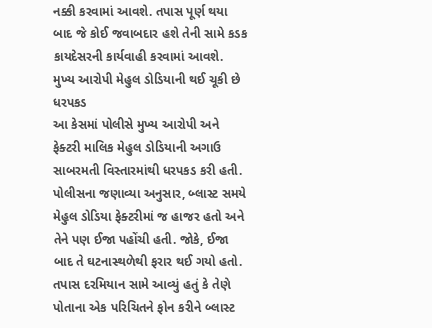નક્કી કરવામાં આવશે. તપાસ પૂર્ણ થયા બાદ જે કોઈ જવાબદાર હશે તેની સામે કડક કાયદેસરની કાર્યવાહી કરવામાં આવશે.
મુખ્ય આરોપી મેહુલ ડોડિયાની થઈ ચૂકી છે ધરપકડ
આ કેસમાં પોલીસે મુખ્ય આરોપી અને ફેક્ટરી માલિક મેહુલ ડોડિયાની અગાઉ સાબરમતી વિસ્તારમાંથી ધરપકડ કરી હતી. પોલીસના જણાવ્યા અનુસાર, બ્લાસ્ટ સમયે મેહુલ ડોડિયા ફેક્ટરીમાં જ હાજર હતો અને તેને પણ ઈજા પહોંચી હતી. જોકે, ઈજા બાદ તે ઘટનાસ્થળેથી ફરાર થઈ ગયો હતો. તપાસ દરમિયાન સામે આવ્યું હતું કે તેણે પોતાના એક પરિચિતને ફોન કરીને બ્લાસ્ટ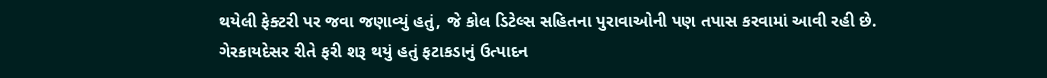થયેલી ફેક્ટરી પર જવા જણાવ્યું હતું, જે કોલ ડિટેલ્સ સહિતના પુરાવાઓની પણ તપાસ કરવામાં આવી રહી છે.
ગેરકાયદેસર રીતે ફરી શરૂ થયું હતું ફટાકડાનું ઉત્પાદન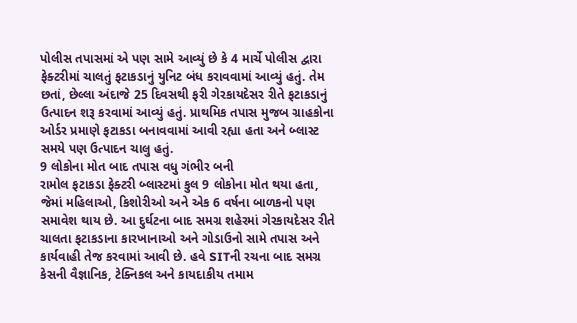પોલીસ તપાસમાં એ પણ સામે આવ્યું છે કે 4 માર્ચે પોલીસ દ્વારા ફેક્ટરીમાં ચાલતું ફટાકડાનું યુનિટ બંધ કરાવવામાં આવ્યું હતું. તેમ છતાં, છેલ્લા અંદાજે 25 દિવસથી ફરી ગેરકાયદેસર રીતે ફટાકડાનું ઉત્પાદન શરૂ કરવામાં આવ્યું હતું. પ્રાથમિક તપાસ મુજબ ગ્રાહકોના ઓર્ડર પ્રમાણે ફટાકડા બનાવવામાં આવી રહ્યા હતા અને બ્લાસ્ટ સમયે પણ ઉત્પાદન ચાલુ હતું.
9 લોકોના મોત બાદ તપાસ વધુ ગંભીર બની
રામોલ ફટાકડા ફેક્ટરી બ્લાસ્ટમાં કુલ 9 લોકોના મોત થયા હતા, જેમાં મહિલાઓ, કિશોરીઓ અને એક 6 વર્ષના બાળકનો પણ સમાવેશ થાય છે. આ દુર્ઘટના બાદ સમગ્ર શહેરમાં ગેરકાયદેસર રીતે ચાલતા ફટાકડાના કારખાનાઓ અને ગોડાઉનો સામે તપાસ અને કાર્યવાહી તેજ કરવામાં આવી છે. હવે SITની રચના બાદ સમગ્ર કેસની વૈજ્ઞાનિક, ટેક્નિકલ અને કાયદાકીય તમામ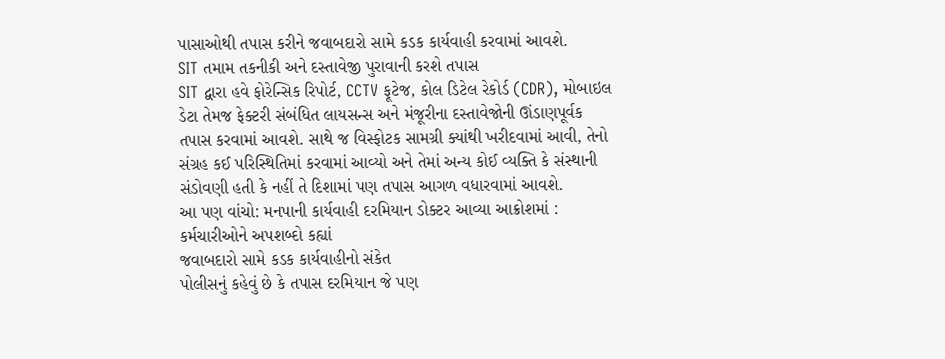પાસાઓથી તપાસ કરીને જવાબદારો સામે કડક કાર્યવાહી કરવામાં આવશે.
SIT તમામ તકનીકી અને દસ્તાવેજી પુરાવાની કરશે તપાસ
SIT દ્વારા હવે ફોરેન્સિક રિપોર્ટ, CCTV ફૂટેજ, કોલ ડિટેલ રેકોર્ડ (CDR), મોબાઇલ ડેટા તેમજ ફેક્ટરી સંબંધિત લાયસન્સ અને મંજૂરીના દસ્તાવેજોની ઊંડાણપૂર્વક તપાસ કરવામાં આવશે. સાથે જ વિસ્ફોટક સામગ્રી ક્યાંથી ખરીદવામાં આવી, તેનો સંગ્રહ કઈ પરિસ્થિતિમાં કરવામાં આવ્યો અને તેમાં અન્ય કોઈ વ્યક્તિ કે સંસ્થાની સંડોવણી હતી કે નહીં તે દિશામાં પણ તપાસ આગળ વધારવામાં આવશે.
આ પણ વાંચો: મનપાની કાર્યવાહી દરમિયાન ડોક્ટર આવ્યા આક્રોશમાં : કર્મચારીઓને અપશબ્દો કહ્યાં
જવાબદારો સામે કડક કાર્યવાહીનો સંકેત
પોલીસનું કહેવું છે કે તપાસ દરમિયાન જે પણ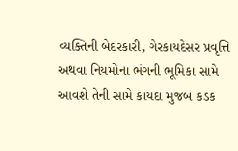વ્યક્તિની બેદરકારી, ગેરકાયદેસર પ્રવૃત્તિ અથવા નિયમોના ભંગની ભૂમિકા સામે આવશે તેની સામે કાયદા મુજબ કડક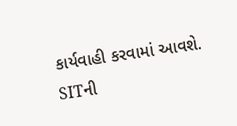કાર્યવાહી કરવામાં આવશે. SITની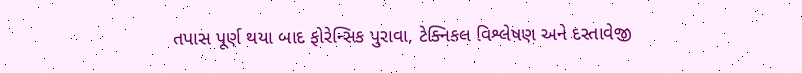તપાસ પૂર્ણ થયા બાદ ફોરેન્સિક પુરાવા, ટેક્નિકલ વિશ્લેષણ અને દસ્તાવેજી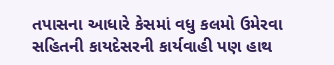તપાસના આધારે કેસમાં વધુ કલમો ઉમેરવા સહિતની કાયદેસરની કાર્યવાહી પણ હાથ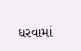ધરવામાં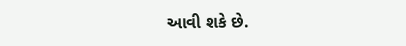આવી શકે છે.